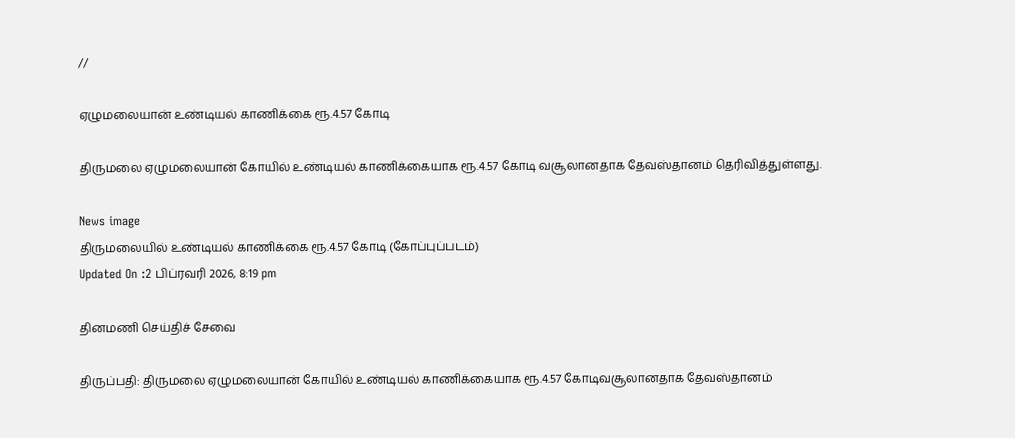//

ஏழுமலையான் உண்டியல் காணிக்கை ரூ.4.57 கோடி

திருமலை ஏழுமலையான் கோயில் உண்டியல் காணிக்கையாக ரூ.4.57 கோடி வசூலானதாக தேவஸ்தானம் தெரிவித்துள்ளது.

News image
திருமலையில் உண்டியல் காணிக்கை ரூ.4.57 கோடி (கோப்புப்படம்)
Updated On :2 பிப்ரவரி 2026, 8:19 pm

தினமணி செய்திச் சேவை

திருப்பதி: திருமலை ஏழுமலையான் கோயில் உண்டியல் காணிக்கையாக ரூ.4.57 கோடிவசூலானதாக தேவஸ்தானம்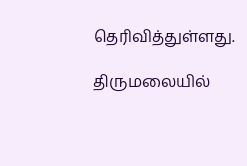தெரிவித்துள்ளது.

திருமலையில்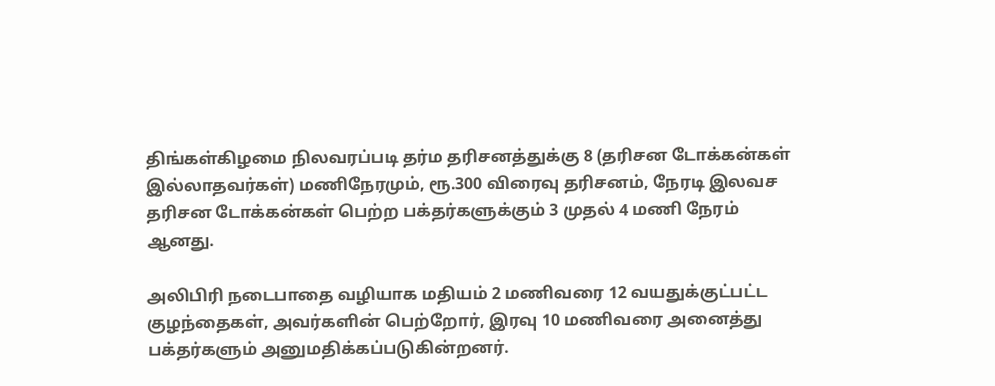திங்கள்கிழமை நிலவரப்படி தர்ம தரிசனத்துக்கு 8 (தரிசன டோக்கன்கள் இல்லாதவர்கள்) மணிநேரமும், ரூ.300 விரைவு தரிசனம், நேரடி இலவச தரிசன டோக்கன்கள் பெற்ற பக்தர்களுக்கும் 3 முதல் 4 மணி நேரம் ஆனது.

அலிபிரி நடைபாதை வழியாக மதியம் 2 மணிவரை 12 வயதுக்குட்பட்ட குழந்தைகள், அவர்களின் பெற்றோர், இரவு 10 மணிவரை அனைத்து பக்தர்களும் அனுமதிக்கப்படுகின்றனர்.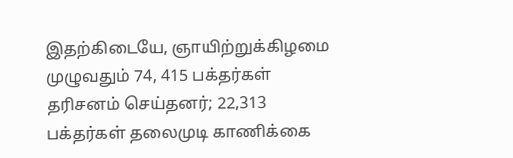இதற்கிடையே, ஞாயிற்றுக்கிழமை முழுவதும் 74, 415 பக்தர்கள் தரிசனம் செய்தனர்; 22,313 பக்தர்கள் தலைமுடி காணிக்கை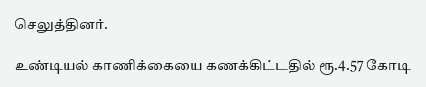செலுத்தினர்.

உண்டியல் காணிக்கையை கணக்கிட்டதில் ரூ.4.57 கோடி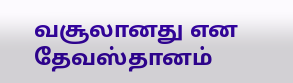வசூலானது என தேவஸ்தானம்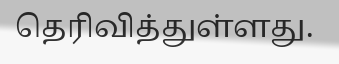தெரிவித்துள்ளது.